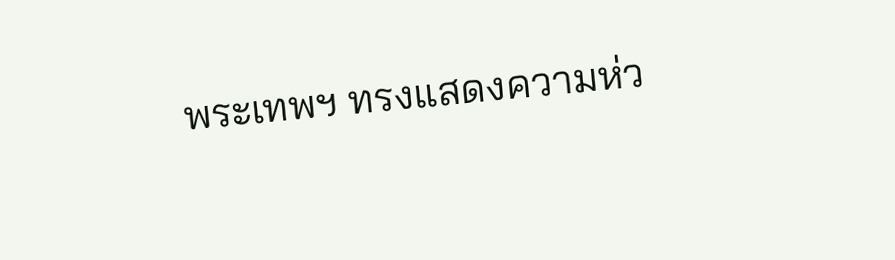พระเทพฯ ทรงแสดงความห่ว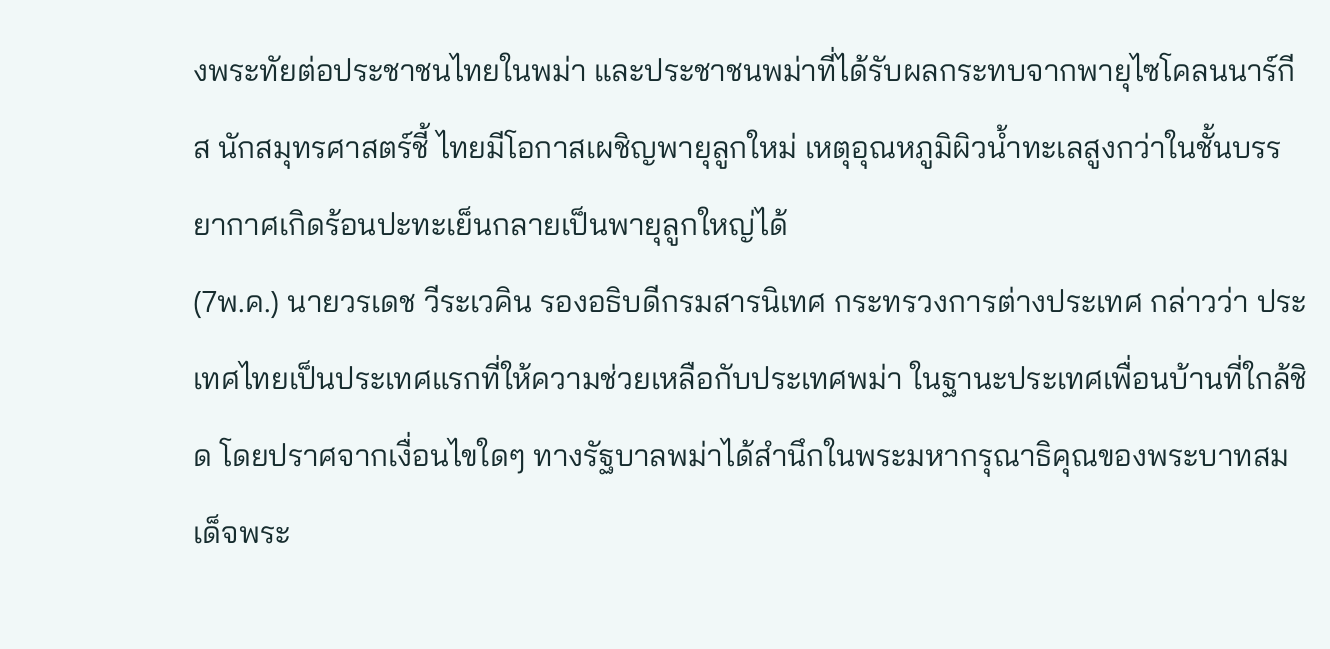งพระทัยต่อประชาชนไทยในพม่า และประชาชนพม่าที่ได้รับผลกระทบจากพายุไซโคลนนาร์กีส นักสมุทรศาสตร์ชี้ ไทยมีโอกาสเผชิญพายุลูกใหม่ เหตุอุณหภูมิผิวน้ำทะเลสูงกว่าในชั้นบรรยากาศเกิดร้อนปะทะเย็นกลายเป็นพายุลูกใหญ่ได้
(7พ.ค.) นายวรเดช วีระเวคิน รองอธิบดีกรมสารนิเทศ กระทรวงการต่างประเทศ กล่าวว่า ประเทศไทยเป็นประเทศแรกที่ให้ความช่วยเหลือกับประเทศพม่า ในฐานะประเทศเพื่อนบ้านที่ใกล้ชิด โดยปราศจากเงื่อนไขใดๆ ทางรัฐบาลพม่าได้สำนึกในพระมหากรุณาธิคุณของพระบาทสมเด็จพระ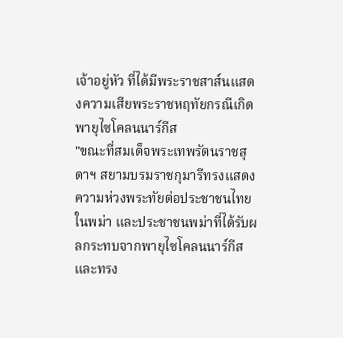เจ้าอยู่หัว ที่ได้มีพระราชสาส์นแสดงความเสียพระราชหฤทัยกรณีเกิดพายุไซโคลนนาร์กีส
"ขณะที่สมเด็จพระเทพรัตนราชสุดาฯ สยามบรมราชกุมารีทรงแสดงความห่วงพระทัยต่อประชาชนไทยในพม่า และประชาชนพม่าที่ได้รับผลกระทบจากพายุไซโคลนนาร์กีส และทรง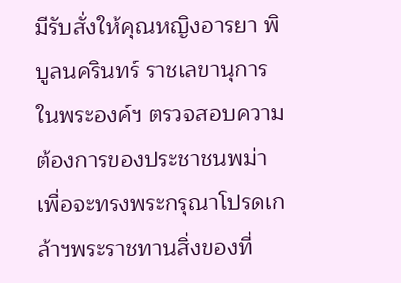มีรับสั่งให้คุณหญิงอารยา พิบูลนครินทร์ ราชเลขานุการในพระองค์ฯ ตรวจสอบความต้องการของประชาชนพม่าเพื่อจะทรงพระกรุณาโปรดเกล้าฯพระราชทานสิ่งของที่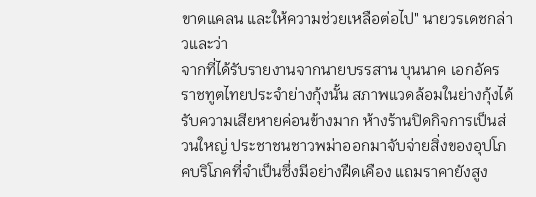ขาดแคลน และให้ความช่วยเหลือต่อไป" นายวรเดชกล่าวและว่า
จากที่ได้รับรายงานจากนายบรรสาน บุนนาค เอกอัครราชทูตไทยประจำย่างกุ้งนั้น สภาพแวดล้อมในย่างกุ้งได้รับความเสียหายค่อนข้างมาก ห้างร้านปิดกิจการเป็นส่วนใหญ่ ประชาชนชาวพม่าออกมาจับจ่ายสิ่งของอุปโภคบริโภคที่จำเป็นซึ่งมีอย่างฝืดเคือง แถมราคายังสูง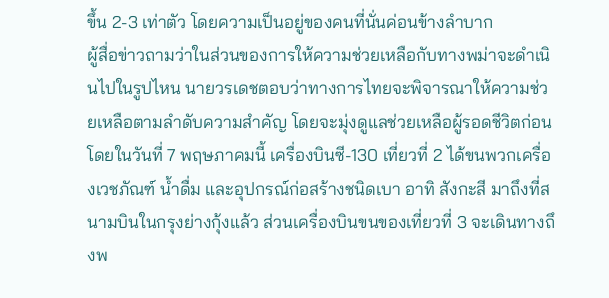ขึ้น 2-3 เท่าตัว โดยความเป็นอยู่ของคนที่นั่นค่อนข้างลำบาก
ผู้สื่อข่าวถามว่าในส่วนของการให้ความช่วยเหลือกับทางพม่าจะดำเนินไปในรูปไหน นายวรเดชตอบว่าทางการไทยจะพิจารณาให้ความช่วยเหลือตามลำดับความสำคัญ โดยจะมุ่งดูแลช่วยเหลือผู้รอดชีวิตก่อน โดยในวันที่ 7 พฤษภาคมนี้ เครื่องบินซี-130 เที่ยวที่ 2 ได้ขนพวกเครื่องเวชภัณฑ์ น้ำดื่ม และอุปกรณ์ก่อสร้างชนิดเบา อาทิ สังกะสี มาถึงที่สนามบินในกรุงย่างกุ้งแล้ว ส่วนเครื่องบินขนของเที่ยวที่ 3 จะเดินทางถึงพ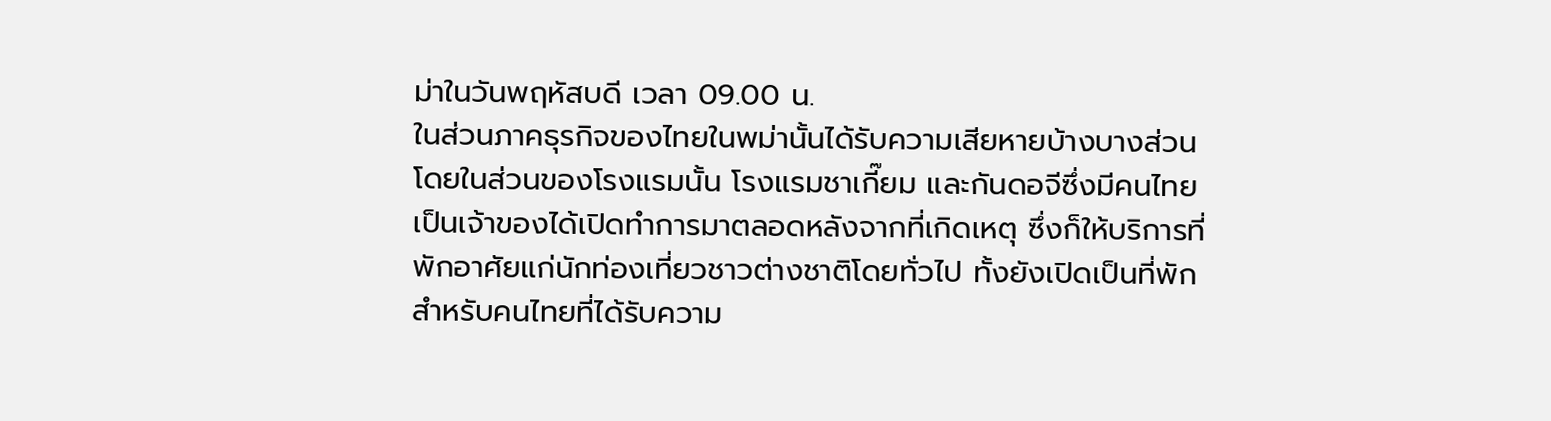ม่าในวันพฤหัสบดี เวลา 09.00 น.
ในส่วนภาคธุรกิจของไทยในพม่านั้นได้รับความเสียหายบ้างบางส่วน โดยในส่วนของโรงแรมนั้น โรงแรมชาเกี๊ยม และกันดอจีซึ่งมีคนไทยเป็นเจ้าของได้เปิดทำการมาตลอดหลังจากที่เกิดเหตุ ซึ่งก็ให้บริการที่พักอาศัยแก่นักท่องเที่ยวชาวต่างชาติโดยทั่วไป ทั้งยังเปิดเป็นที่พักสำหรับคนไทยที่ได้รับความ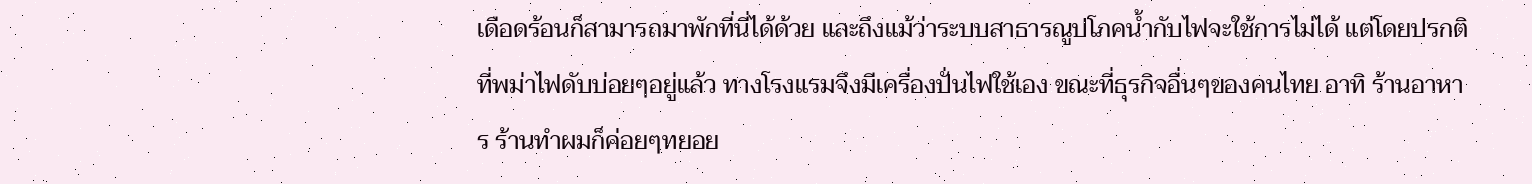เดือดร้อนก็สามารถมาพักที่นี่ได้ด้วย และถึงแม้ว่าระบบสาธารณูปโภคน้ำกับไฟจะใช้การไม่ได้ แต่โดยปรกติที่พม่าไฟดับบ่อยๆอยู่แล้ว ทางโรงแรมจึงมีเครื่องปั่นไฟใช้เอง ขณะที่ธุรกิจอื่นๆของคนไทย อาทิ ร้านอาหาร ร้านทำผมก็ค่อยๆทยอย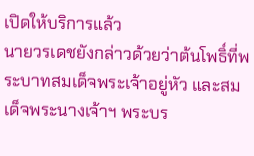เปิดให้บริการแล้ว
นายวรเดชยังกล่าวด้วยว่าต้นโพธิ์ที่พระบาทสมเด็จพระเจ้าอยู่หัว และสมเด็จพระนางเจ้าฯ พระบร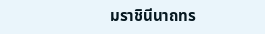มราชินีนาถทร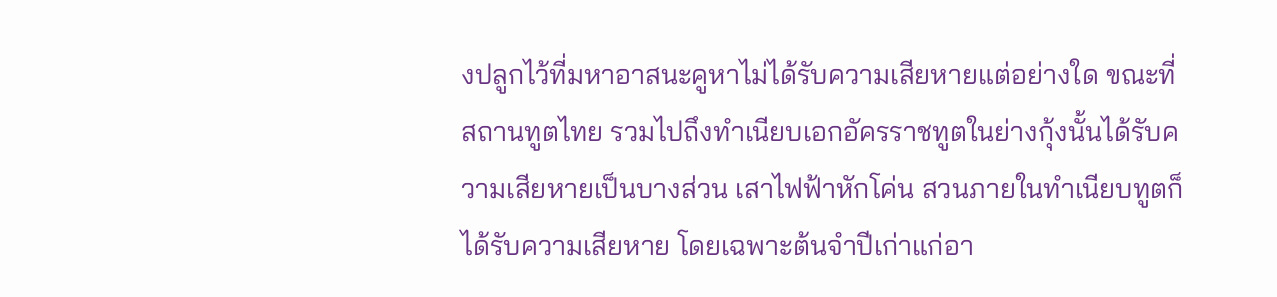งปลูกไว้ที่มหาอาสนะคูหาไม่ได้รับความเสียหายแต่อย่างใด ขณะที่สถานทูตไทย รวมไปถึงทำเนียบเอกอัครราชทูตในย่างกุ้งนั้นได้รับความเสียหายเป็นบางส่วน เสาไฟฟ้าหักโค่น สวนภายในทำเนียบทูตก็ได้รับความเสียหาย โดยเฉพาะต้นจำปีเก่าแก่อา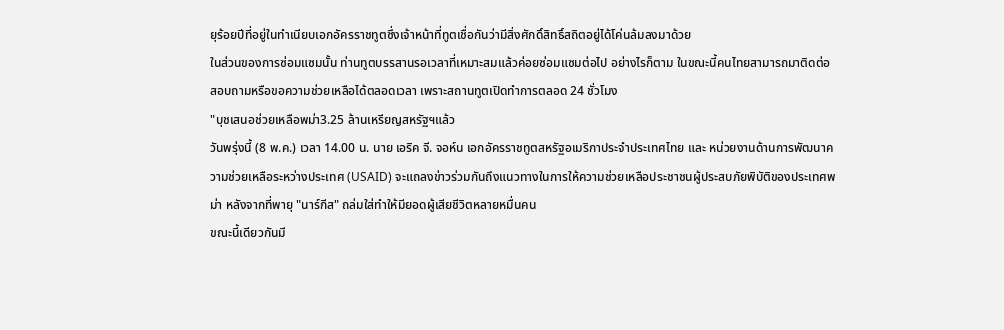ยุร้อยปีที่อยู่ในทำเนียบเอกอัครราชทูตซึ่งเจ้าหน้าที่ทูตเชื่อกันว่ามีสิ่งศักดิ์สิทธิ์สถิตอยู่ได้โค่นล้มลงมาด้วย
ในส่วนของการซ่อมแซมนั้น ท่านทูตบรรสานรอเวลาที่เหมาะสมแล้วค่อยซ่อมแซมต่อไป อย่างไรก็ตาม ในขณะนี้คนไทยสามารถมาติดต่อสอบถามหรือขอความช่วยเหลือได้ตลอดเวลา เพราะสถานทูตเปิดทำการตลอด 24 ชั่วโมง
"บุชเสนอช่วยเหลือพม่า3.25 ล้านเหรียญสหรัฐฯแล้ว
วันพรุ่งนี้ (8 พ.ค.) เวลา 14.00 น. นาย เอริค จี. จอห์น เอกอัครราชทูตสหรัฐอเมริกาประจำประเทศไทย และ หน่วยงานด้านการพัฒนาความช่วยเหลือระหว่างประเทศ (USAID) จะแถลงข่าวร่วมกันถึงแนวทางในการให้ความช่วยเหลือประชาชนผู้ประสบภัยพิบัติของประเทศพม่า หลังจากที่พายุ "นาร์กีส" ถล่มใส่ทำให้มียอดผู้เสียชีวิตหลายหมื่นคน
ขณะนี้เดียวกันมี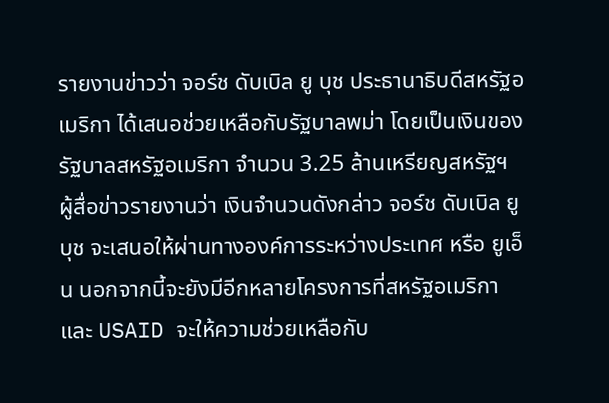รายงานข่าวว่า จอร์ช ดับเบิล ยู บุช ประธานาธิบดีสหรัฐอเมริกา ได้เสนอช่วยเหลือกับรัฐบาลพม่า โดยเป็นเงินของรัฐบาลสหรัฐอเมริกา จำนวน 3.25 ล้านเหรียญสหรัฐฯ
ผู้สื่อข่าวรายงานว่า เงินจำนวนดังกล่าว จอร์ช ดับเบิล ยู บุช จะเสนอให้ผ่านทางองค์การระหว่างประเทศ หรือ ยูเอ็น นอกจากนี้จะยังมีอีกหลายโครงการที่สหรัฐอเมริกา และ USAID จะให้ความช่วยเหลือกับ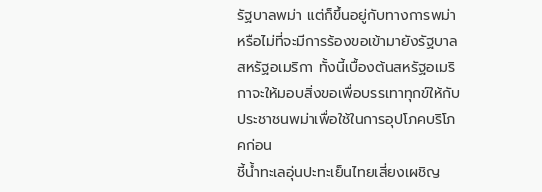รัฐบาลพม่า แต่ก็ขึ้นอยู่กับทางการพม่าหรือไม่ที่จะมีการร้องขอเข้ามายังรัฐบาลสหรัฐอเมริกา ทั้งนี้เบื้องต้นสหรัฐอเมริกาจะให้มอบสิ่งขอเพื่อบรรเทาทุกข์ให้กับประชาชนพม่าเพื่อใช้ในการอุปโภคบริโภคก่อน
ชี้น้ำทะเลอุ่นปะทะเย็นไทยเสี่ยงเผชิญ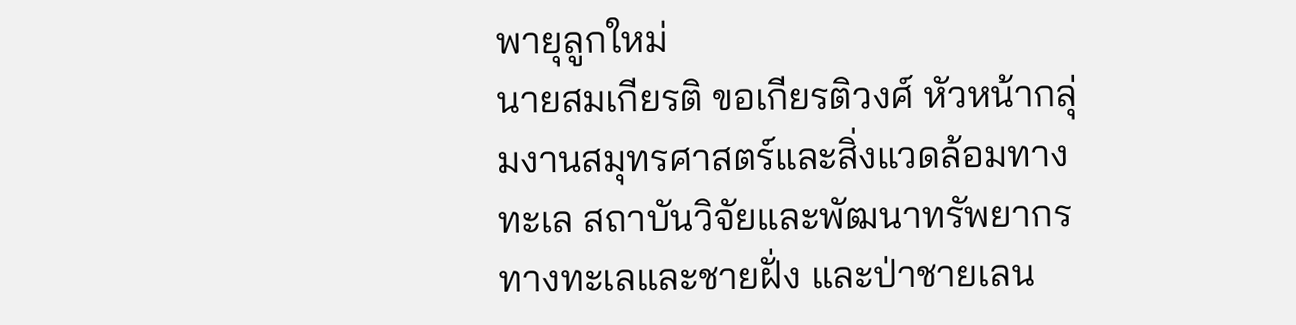พายุลูกใหม่
นายสมเกียรติ ขอเกียรติวงศ์ หัวหน้ากลุ่มงานสมุทรศาสตร์และสิ่งแวดล้อมทางทะเล สถาบันวิจัยและพัฒนาทรัพยากรทางทะเลและชายฝั่ง และป่าชายเลน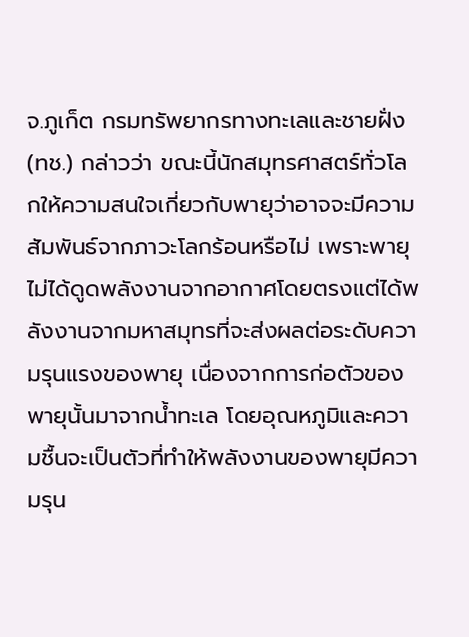จ.ภูเก็ต กรมทรัพยากรทางทะเลและชายฝั่ง (ทช.) กล่าวว่า ขณะนี้นักสมุทรศาสตร์ทั่วโลกให้ความสนใจเกี่ยวกับพายุว่าอาจจะมีความสัมพันธ์จากภาวะโลกร้อนหรือไม่ เพราะพายุไม่ได้ดูดพลังงานจากอากาศโดยตรงแต่ได้พลังงานจากมหาสมุทรที่จะส่งผลต่อระดับความรุนแรงของพายุ เนื่องจากการก่อตัวของพายุนั้นมาจากน้ำทะเล โดยอุณหภูมิและความชื้นจะเป็นตัวที่ทำให้พลังงานของพายุมีความรุน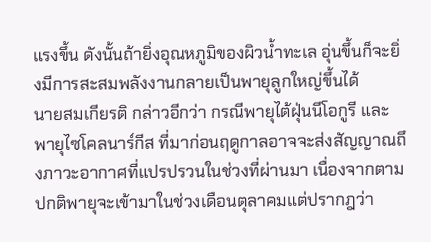แรงขึ้น ดังนั้นถ้ายิ่งอุณหภูมิของผิวน้ำทะเล อุ่นขึ้นก็จะยิ่งมีการสะสมพลังงานกลายเป็นพายุลูกใหญ่ขึ้นได้
นายสมเกียรติ กล่าวอีกว่า กรณีพายุไต้ฝุ่นนีโอกูรี และพายุไซโคลนาร์กีส ที่มาก่อนฤดูกาลอาจจะส่งสัญญาณถึงภาวะอากาศที่แปรปรวนในช่วงที่ผ่านมา เนื่องจากตามปกติพายุจะเข้ามาในช่วงเดือนตุลาคมแต่ปรากฎว่า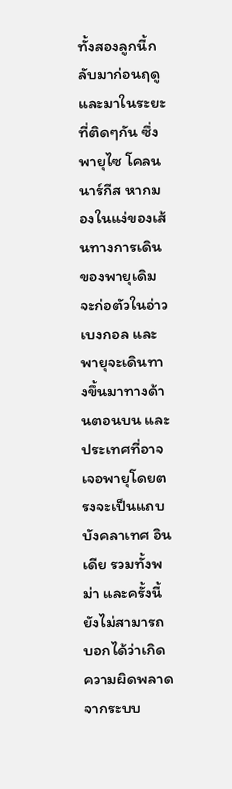ทั้งสองลูกนี้กลับมาก่อนฤดู และมาในระยะที่ติดๆกัน ซึ่งพายุไซ โคลนนาร์กีส หากมองในแง่ของเส้นทางการเดินของพายุเดิมจะก่อตัวในอ่าวเบงกอล และพายุจะเดินทางขึ้นมาทางด้านตอนบน และประเทศที่อาจเจอพายุโดยตรงจะเป็นแถบบังคลาเทศ อินเดีย รวมทั้งพม่า และครั้งนี้ยังไม่สามารถบอกได้ว่าเกิดความผิดพลาดจากระบบ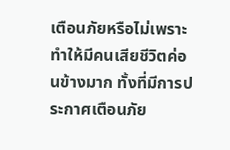เตือนภัยหรือไม่เพราะทำให้มีคนเสียชีวิตค่อนข้างมาก ทั้งที่มีการประกาศเตือนภัย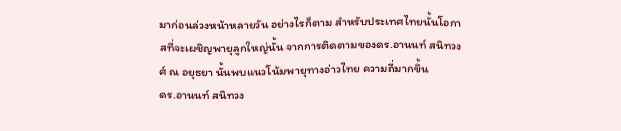มาก่อนล่วงหน้าหลายวัน อย่างไรก็ตาม สำหรับประเทศไทยนั้นโอกาสที่จะเผชิญพายุลูกใหญ่นั้น จากการติดตามของดร.อานนท์ สนิทวงศ์ ณ อยุธยา นั้นพบแนวโน้มพายุทางอ่าวไทย ความถี่มากขึ้น
ดร.อานนท์ สนิทวง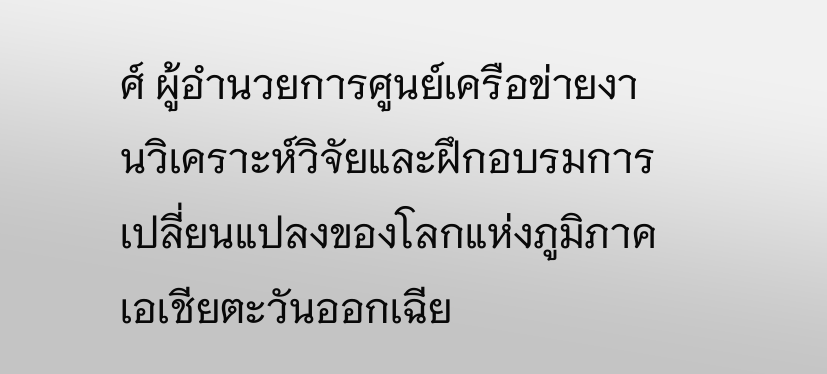ศ์ ผู้อำนวยการศูนย์เครือข่ายงานวิเคราะห์วิจัยและฝึกอบรมการเปลี่ยนแปลงของโลกแห่งภูมิภาคเอเชียตะวันออกเฉีย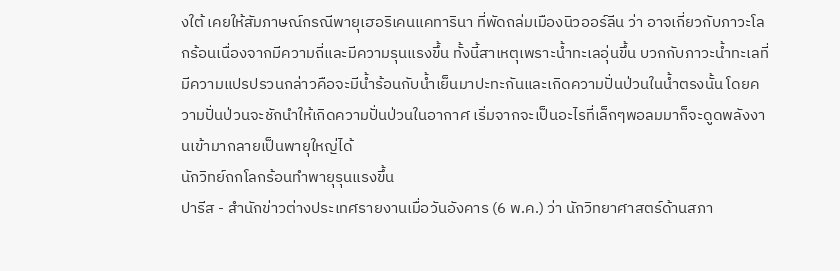งใต้ เคยให้สัมภาษณ์กรณีพายุเฮอริเคนแคทารินา ที่พัดถล่มเมืองนิวออร์ลีน ว่า อาจเกี่ยวกับภาวะโลกร้อนเนื่องจากมีความถี่และมีความรุนแรงขึ้น ทั้งนี้สาเหตุเพราะน้ำทะเลอุ่นขึ้น บวกกับภาวะน้ำทะเลที่มีความแปรปรวนกล่าวคือจะมีน้ำร้อนกับน้ำเย็นมาปะทะกันและเกิดความปั่นป่วนในน้ำตรงนั้น โดยความปั่นป่วนจะชักนำให้เกิดความปั่นป่วนในอากาศ เริ่มจากจะเป็นอะไรที่เล็กๆพอลมมาก็จะดูดพลังงานเข้ามากลายเป็นพายุใหญ่ได้
นักวิทย์ถกโลกร้อนทำพายุรุนแรงขึ้น
ปารีส - สำนักข่าวต่างประเทศรายงานเมื่อวันอังคาร (6 พ.ค.) ว่า นักวิทยาศาสตร์ด้านสภา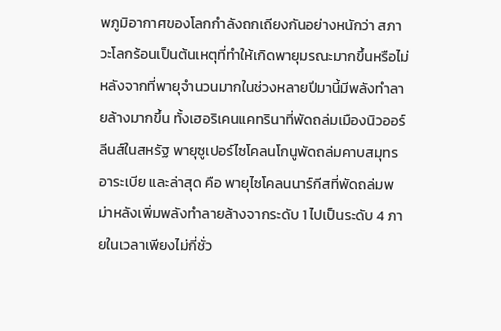พภูมิอากาศของโลกกำลังถกเถียงกันอย่างหนักว่า สภาวะโลกร้อนเป็นต้นเหตุที่ทำให้เกิดพายุมรณะมากขึ้นหรือไม่ หลังจากที่พายุจำนวนมากในช่วงหลายปีมานี้มีพลังทำลายล้างมากขึ้น ทั้งเฮอริเคนแคทรินาที่พัดถล่มเมืองนิวออร์ลีนส์ในสหรัฐ พายุซูเปอร์ไซโคลนโกนูพัดถล่มคาบสมุทรอาระเบีย และล่าสุด คือ พายุไซโคลนนาร์กีสที่พัดถล่มพม่าหลังเพิ่มพลังทำลายล้างจากระดับ 1 ไปเป็นระดับ 4 ภายในเวลาเพียงไม่กี่ชั่ว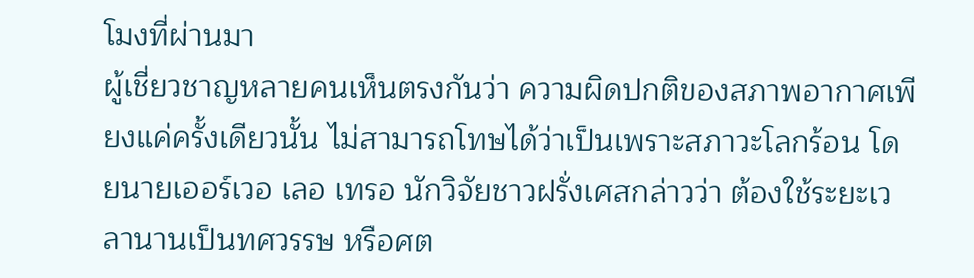โมงที่ผ่านมา
ผู้เชี่ยวชาญหลายคนเห็นตรงกันว่า ความผิดปกติของสภาพอากาศเพียงแค่ครั้งเดียวนั้น ไม่สามารถโทษได้ว่าเป็นเพราะสภาวะโลกร้อน โดยนายเออร์เวอ เลอ เทรอ นักวิจัยชาวฝรั่งเศสกล่าวว่า ต้องใช้ระยะเวลานานเป็นทศวรรษ หรือศต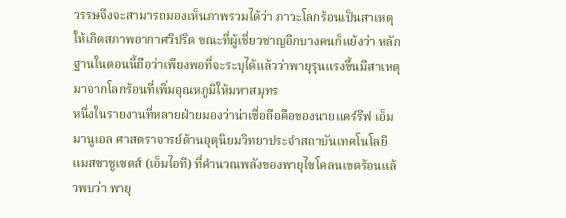วรรษจึงจะสามารถมองเห็นภาพรวมได้ว่า ภาวะโลกร้อนเป็นสาเหตุให้เกิดสภาพอากาศวิปริต ขณะที่ผู้เชี่ยวชาญอีกบางคนก็แย้งว่า หลักฐานในตอนนี้ถือว่าเพียงพอที่จะระบุได้แล้วว่าพายุรุนแรงขึ้นมีสาเหตุมาจากโลกร้อนที่เพิ่มอุณหภูมิให้มหาสมุทร
หนึ่งในรายงานที่หลายฝ่ายมองว่าน่าเชื่อถือคือของนายแคร์รีฟ เอ็มมานูเอล ศาสตราจารย์ด้านอุตุนิยมวิทยาประจำสถาบันเทคโนโลยีแมสซาชูเซตส์ (เอ็มไอที) ที่คำนวณพลังของพายุไซโคลนเขตร้อนแล้วพบว่า พายุ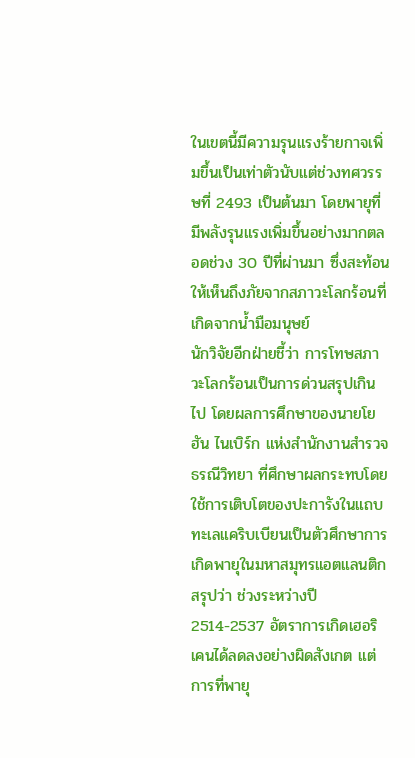ในเขตนี้มีความรุนแรงร้ายกาจเพิ่มขึ้นเป็นเท่าตัวนับแต่ช่วงทศวรรษที่ 2493 เป็นต้นมา โดยพายุที่มีพลังรุนแรงเพิ่มขึ้นอย่างมากตลอดช่วง 30 ปีที่ผ่านมา ซึ่งสะท้อนให้เห็นถึงภัยจากสภาวะโลกร้อนที่เกิดจากน้ำมือมนุษย์
นักวิจัยอีกฝ่ายชี้ว่า การโทษสภาวะโลกร้อนเป็นการด่วนสรุปเกินไป โดยผลการศึกษาของนายโยฮัน ไนเบิร์ก แห่งสำนักงานสำรวจธรณีวิทยา ที่ศึกษาผลกระทบโดยใช้การเติบโตของปะการังในแถบทะเลแคริบเบียนเป็นตัวศึกษาการเกิดพายุในมหาสมุทรแอตแลนติก สรุปว่า ช่วงระหว่างปี 2514-2537 อัตราการเกิดเฮอริเคนได้ลดลงอย่างผิดสังเกต แต่การที่พายุ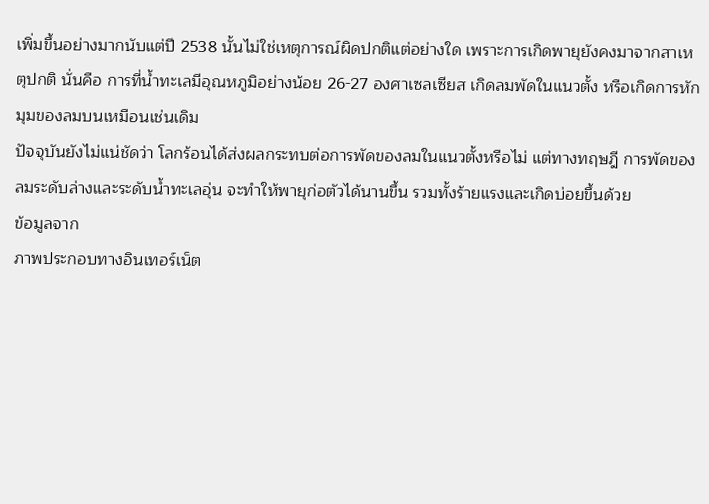เพิ่มขึ้นอย่างมากนับแต่ปี 2538 นั้นไม่ใช่เหตุการณ์ผิดปกติแต่อย่างใด เพราะการเกิดพายุยังคงมาจากสาเหตุปกติ นั่นคือ การที่น้ำทะเลมีอุณหภูมิอย่างน้อย 26-27 องศาเซลเซียส เกิดลมพัดในแนวตั้ง หรือเกิดการหักมุมของลมบนเหมือนเช่นเดิม
ปัจจุบันยังไม่แน่ชัดว่า โลกร้อนได้ส่งผลกระทบต่อการพัดของลมในแนวตั้งหรือไม่ แต่ทางทฤษฎี การพัดของลมระดับล่างและระดับน้ำทะเลอุ่น จะทำให้พายุก่อตัวได้นานขึ้น รวมทั้งร้ายแรงและเกิดบ่อยขึ้นด้วย
ข้อมูลจาก
ภาพประกอบทางอินเทอร์เน็ต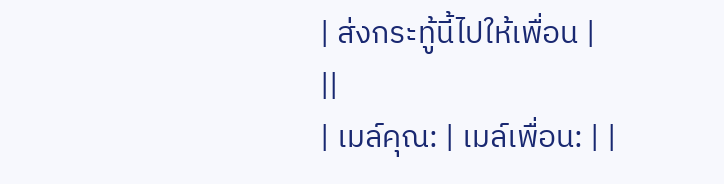| ส่งกระทู้นี้ไปให้เพื่อน |
||
| เมล์คุณ: | เมล์เพื่อน: | |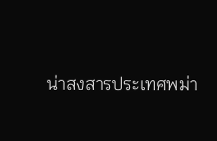น่าสงสารประเทศพม่า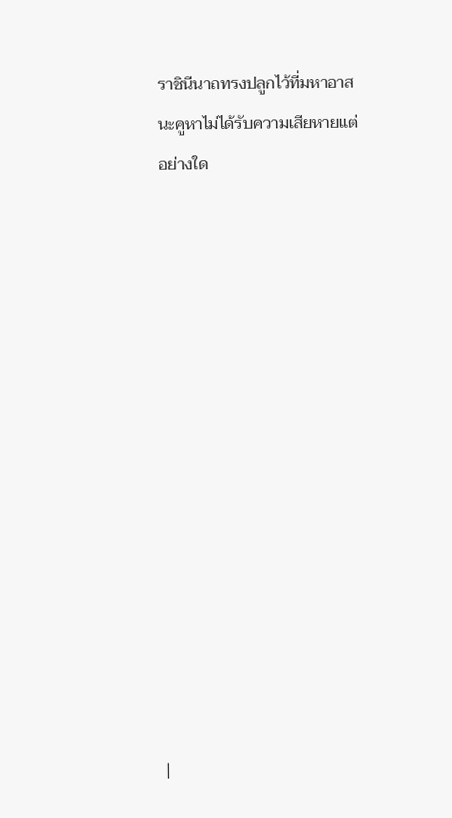ราชินีนาถทรงปลูกไว้ที่มหาอาสนะคูหาไม่ได้รับความเสียหายแต่อย่างใด














|